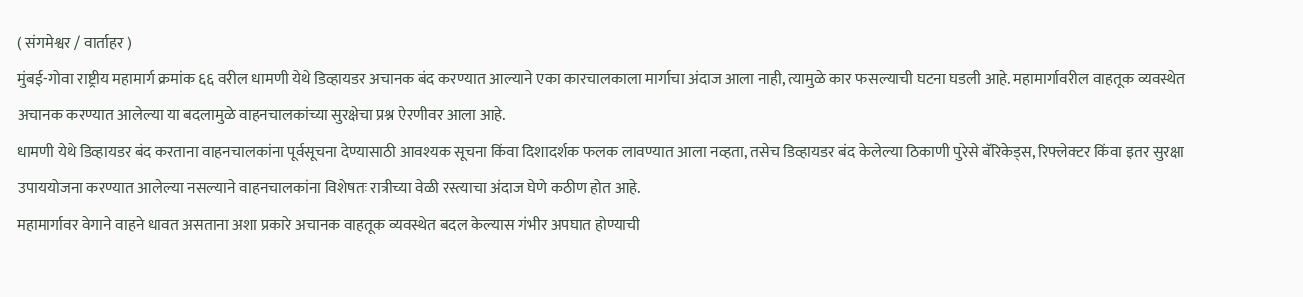( संगमेश्वर / वार्ताहर )
मुंबई-गोवा राष्ट्रीय महामार्ग क्रमांक ६६ वरील धामणी येथे डिव्हायडर अचानक बंद करण्यात आल्याने एका कारचालकाला मार्गाचा अंदाज आला नाही, त्यामुळे कार फसल्याची घटना घडली आहे. महामार्गावरील वाहतूक व्यवस्थेत अचानक करण्यात आलेल्या या बदलामुळे वाहनचालकांच्या सुरक्षेचा प्रश्न ऐरणीवर आला आहे.
धामणी येथे डिव्हायडर बंद करताना वाहनचालकांना पूर्वसूचना देण्यासाठी आवश्यक सूचना किंवा दिशादर्शक फलक लावण्यात आला नव्हता, तसेच डिव्हायडर बंद केलेल्या ठिकाणी पुरेसे बॅरिकेड्स, रिफ्लेक्टर किंवा इतर सुरक्षा उपाययोजना करण्यात आलेल्या नसल्याने वाहनचालकांना विशेषतः रात्रीच्या वेळी रस्त्याचा अंदाज घेणे कठीण होत आहे.
महामार्गावर वेगाने वाहने धावत असताना अशा प्रकारे अचानक वाहतूक व्यवस्थेत बदल केल्यास गंभीर अपघात होण्याची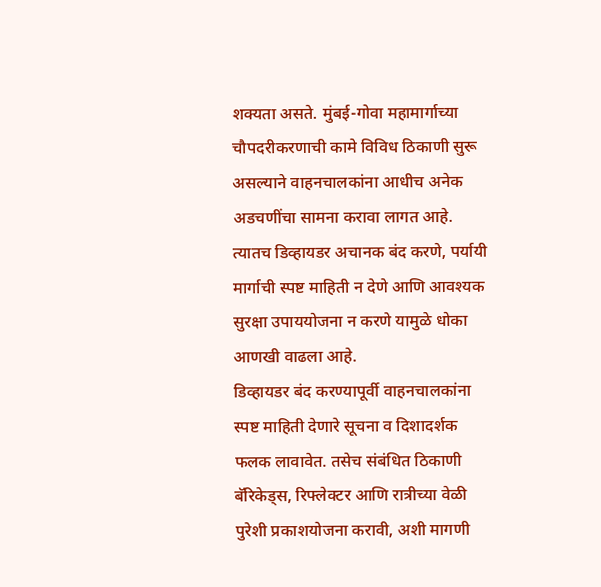शक्यता असते. मुंबई-गोवा महामार्गाच्या चौपदरीकरणाची कामे विविध ठिकाणी सुरू असल्याने वाहनचालकांना आधीच अनेक अडचणींचा सामना करावा लागत आहे. त्यातच डिव्हायडर अचानक बंद करणे, पर्यायी मार्गाची स्पष्ट माहिती न देणे आणि आवश्यक सुरक्षा उपाययोजना न करणे यामुळे धोका आणखी वाढला आहे.
डिव्हायडर बंद करण्यापूर्वी वाहनचालकांना स्पष्ट माहिती देणारे सूचना व दिशादर्शक फलक लावावेत. तसेच संबंधित ठिकाणी बॅरिकेड्स, रिफ्लेक्टर आणि रात्रीच्या वेळी पुरेशी प्रकाशयोजना करावी, अशी मागणी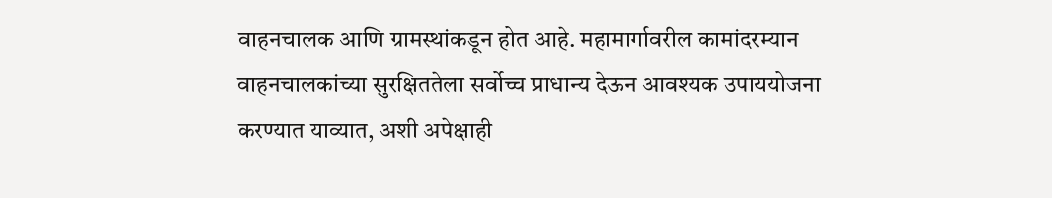वाहनचालक आणि ग्रामस्थांकडून होत आहे. महामार्गावरील कामांदरम्यान वाहनचालकांच्या सुरक्षिततेला सर्वोच्च प्राधान्य देऊन आवश्यक उपाययोजना करण्यात याव्यात, अशी अपेक्षाही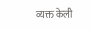व्यक्त केली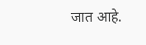जात आहे.